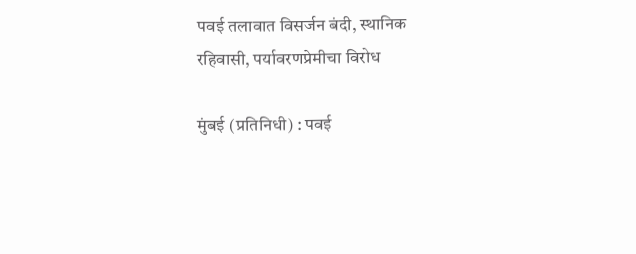पवई तलावात विसर्जन बंदी, स्थानिक रहिवासी, पर्यावरणप्रेमीचा विरोध

मुंबई (प्रतिनिधी) : पवई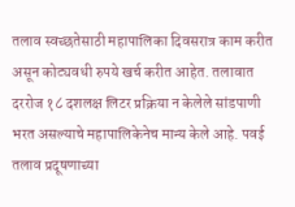तलाव स्वच्छतेसाठी महापालिका दिवसरात्र काम करीत असून कोट्यवधी रुपये खर्च करीत आहेत. तलावात दररोज १८ दशलक्ष लिटर प्रक्रिया न केलेले सांडपाणी भरत असल्याचे महापालिकेनेच मान्य केले आहे. पवई तलाव प्रदूषणाच्या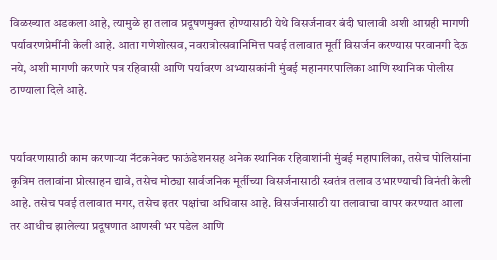विळख्यात अडकला आहे, त्यामुळे हा तलाव प्रदूषणमुक्त होण्यासाठी येथे विसर्जनावर बंदी घालावी अशी आग्रही मागणी पर्यावरणप्रेमींनी केली आहे. आता गणेशोत्सव, नवरात्रोत्सवानिमित्त पवई तलावात मूर्ती विसर्जन करण्यास परवानगी देऊ नये, अशी मागणी करणारे पत्र रहिवासी आणि पर्यावरण अभ्यासकांनी मुंबई महानगरपालिका आणि स्थानिक पोलीस ठाण्याला दिले आहे.


पर्यावरणासाठी काम करणाऱ्या नॅटकनेक्ट फाऊंडेशनसह अनेक स्थानिक रहिवाशांनी मुंबई महापालिका, तसेच पोलिसांना कृत्रिम तलावांना प्रोत्साहन द्यावे, तसेच मोठ्या सार्वजनिक मूर्तीच्या विसर्जनासाठी स्वतंत्र तलाव उभारण्याची विनंती केली आहे. तसेच पवई तलावात मगर, तसेच इतर पक्षांचा अधिवास आहे. विसर्जनासाठी या तलावाचा वापर करण्यात आला तर आधीच झालेल्या प्रदूषणात आणखी भर पडेल आणि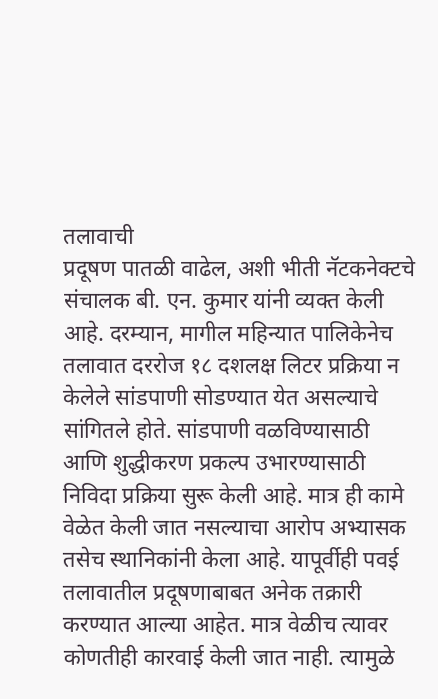तलावाची
प्रदूषण पातळी वाढेल, अशी भीती नॅटकनेक्टचे संचालक बी. एन. कुमार यांनी व्यक्त केली आहे. दरम्यान, मागील महिन्यात पालिकेनेच तलावात दररोज १८ दशलक्ष लिटर प्रक्रिया न केलेले सांडपाणी सोडण्यात येत असल्याचे सांगितले होते. सांडपाणी वळविण्यासाठी आणि शुद्धीकरण प्रकल्प उभारण्यासाठी निविदा प्रक्रिया सुरू केली आहे. मात्र ही कामे वेळेत केली जात नसल्याचा आरोप अभ्यासक तसेच स्थानिकांनी केला आहे. यापूर्वीही पवई तलावातील प्रदूषणाबाबत अनेक तक्रारी करण्यात आल्या आहेत. मात्र वेळीच त्यावर कोणतीही कारवाई केली जात नाही. त्यामुळे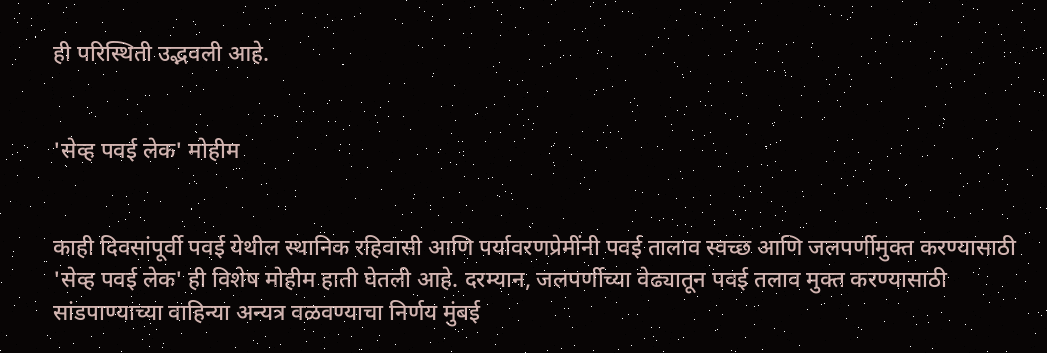ही परिस्थिती उद्भवली आहे.


'सेव्ह पवई लेक' मोहीम


काही दिवसांपूर्वी पवई येथील स्थानिक रहिवासी आणि पर्यावरणप्रेमींनी पवई तालाव स्वच्छ आणि जलपर्णीमुक्त करण्यासाठी 'सेव्ह पवई लेक' ही विशेष मोहीम हाती घेतली आहे. दरम्यान, जलपर्णीच्या वेढ्यातून पवई तलाव मुक्त करण्यासाठी सांडपाण्याच्या वाहिन्या अन्यत्र वळवण्याचा निर्णय मुंबई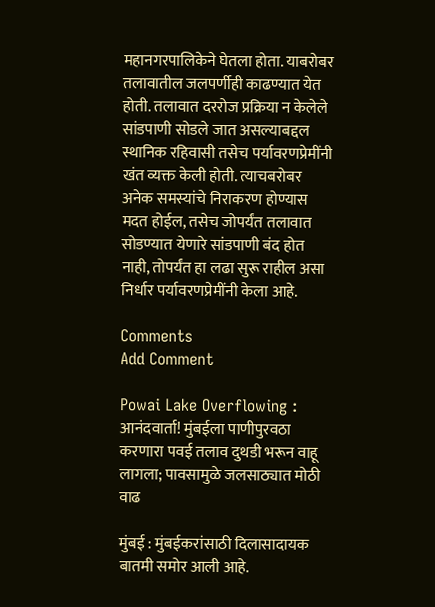महानगरपालिकेने घेतला होता. याबरोबर तलावातील जलपर्णीही काढण्यात येत होती. तलावात दररोज प्रक्रिया न केलेले सांडपाणी सोडले जात असल्याबद्दल स्थानिक रहिवासी तसेच पर्यावरणप्रेमींनी खंत व्यक्त केली होती. त्याचबरोबर अनेक समस्यांचे निराकरण होण्यास मदत होईल, तसेच जोपर्यंत तलावात सोडण्यात येणारे सांडपाणी बंद होत नाही, तोपर्यंत हा लढा सुरू राहील असा निर्धार पर्यावरणप्रेमींनी केला आहे.

Comments
Add Comment

Powai Lake Overflowing : आनंदवार्ता! मुंबईला पाणीपुरवठा करणारा पवई तलाव दुथडी भरून वाहू लागला; पावसामुळे जलसाठ्यात मोठी वाढ

मुंबई : मुंबईकरांसाठी दिलासादायक बातमी समोर आली आहे.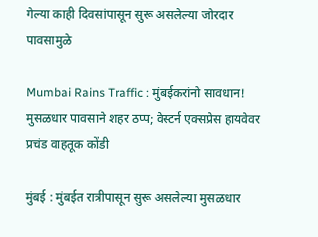गेल्या काही दिवसांपासून सुरू असलेल्या जोरदार पावसामुळे

Mumbai Rains Traffic : मुंबईकरांनो सावधान! मुसळधार पावसाने शहर ठप्प; वेस्टर्न एक्सप्रेस हायवेवर प्रचंड वाहतूक कोंडी

मुंबई : मुंबईत रात्रीपासून सुरू असलेल्या मुसळधार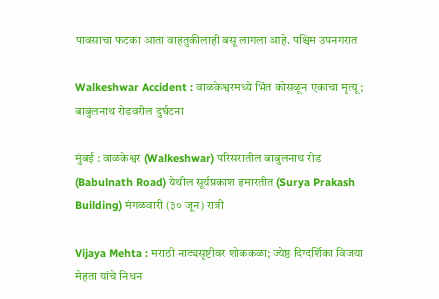पावसाचा फटका आता वाहतुकीलाही बसू लागला आहे. पश्चिम उपनगरात

Walkeshwar Accident : वाळकेश्वरमध्ये भिंत कोसळून एकाचा मृत्यू; बाबुलनाथ रोडवरील दुर्घटना

मुंबई : वाळकेश्वर (Walkeshwar) परिसरातील बाबुलनाथ रोड (Babulnath Road) येथील सूर्यप्रकाश इमारतीत (Surya Prakash Building) मंगळवारी (३० जून) रात्री

Vijaya Mehta : मराठी नाट्यसृष्टीवर शोककळा; ज्येष्ठ दिग्दर्शिका विजया मेहता यांचे निधन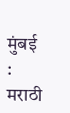मुंबई : मराठी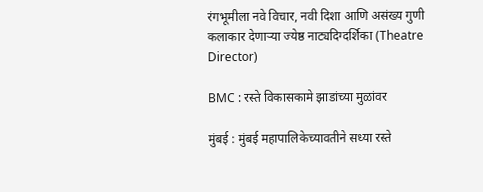रंगभूमीला नवे विचार, नवी दिशा आणि असंख्य गुणी कलाकार देणाऱ्या ज्येष्ठ नाट्यदिग्दर्शिका (Theatre Director)

BMC : रस्ते विकासकामे झाडांच्या मुळांवर

मुंबई : मुंबई महापालिकेच्यावतीने सध्या रस्ते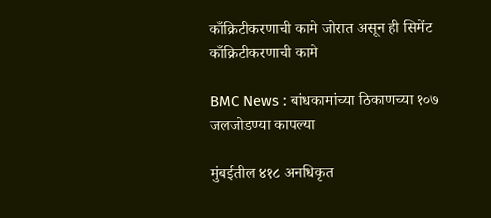काँक्रिटीकरणाची कामे जोरात असून ही सिमेंट काँक्रिटीकरणाची कामे

BMC News : बांधकामांच्या ठिकाणच्या १०७ जलजोडण्या कापल्या

मुंबईतील ४१८ अनधिकृत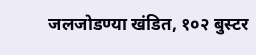जलजोडण्या खंडित, १०२ बुस्टर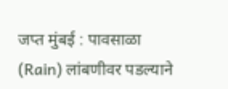जप्त मुंबई : पावसाळा (Rain) लांबणीवर पडल्याने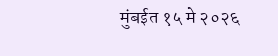मुंबईत १५ मे २०२६